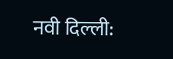नवी दिल्ली: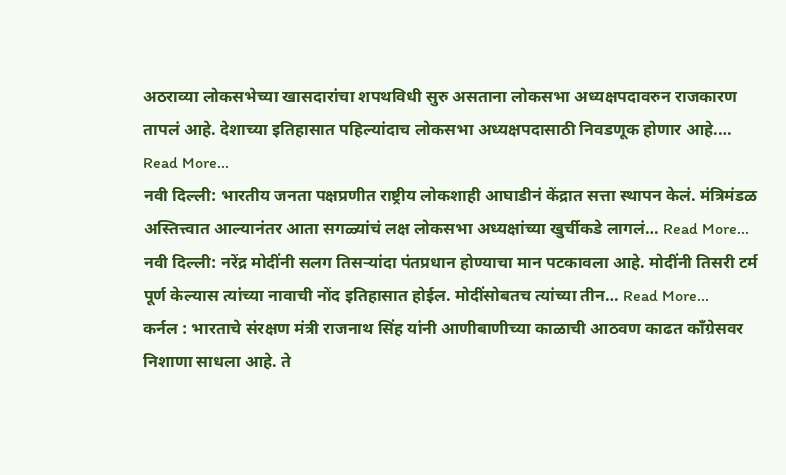अठराव्या लोकसभेच्या खासदारांचा शपथविधी सुरु असताना लोकसभा अध्यक्षपदावरुन राजकारण तापलं आहे. देशाच्या इतिहासात पहिल्यांदाच लोकसभा अध्यक्षपदासाठी निवडणूक होणार आहे.… Read More...
नवी दिल्ली: भारतीय जनता पक्षप्रणीत राष्ट्रीय लोकशाही आघाडीनं केंद्रात सत्ता स्थापन केलं. मंत्रिमंडळ अस्तित्त्वात आल्यानंतर आता सगळ्यांचं लक्ष लोकसभा अध्यक्षांच्या खुर्चीकडे लागलं… Read More...
नवी दिल्ली: नरेंद्र मोदींनी सलग तिसऱ्यांदा पंतप्रधान होण्याचा मान पटकावला आहे. मोदींनी तिसरी टर्म पूर्ण केल्यास त्यांच्या नावाची नोंद इतिहासात होईल. मोदींसोबतच त्यांच्या तीन… Read More...
कर्नल : भारताचे संरक्षण मंत्री राजनाथ सिंह यांनी आणीबाणीच्या काळाची आठवण काढत काँग्रेसवर निशाणा साधला आहे. ते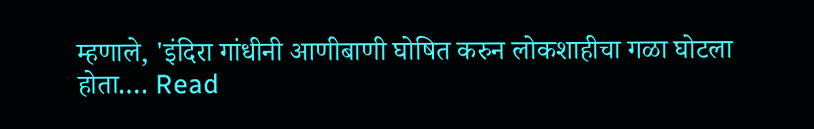म्हणाले, 'इंदिरा गांधीनी आणीबाणी घोषित करुन लोकशाहीचा गळा घोटला होता.… Read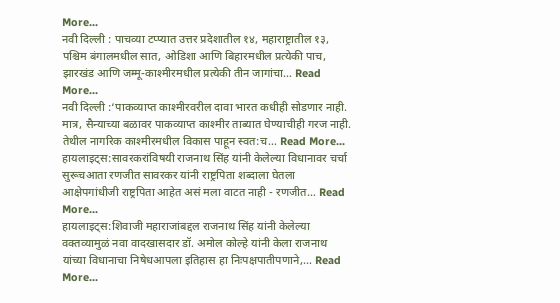More...
नवी दिल्ली : पाचव्या टप्प्यात उत्तर प्रदेशातील १४, महाराष्ट्रातील १३, पश्चिम बंगालमधील सात, ओडिशा आणि बिहारमधील प्रत्येकी पाच, झारखंड आणि जम्मू-काश्मीरमधील प्रत्येकी तीन जागांचा… Read More...
नवी दिल्ली :‘पाकव्याप्त काश्मीरवरील दावा भारत कधीही सोडणार नाही. मात्र, सैन्याच्या बळावर पाकव्याप्त काश्मीर ताब्यात घेण्याचीही गरज नाही. तेथील नागरिक काश्मीरमधील विकास पाहून स्वत:च… Read More...
हायलाइट्स:सावरकरांविषयी राजनाथ सिंह यांनी केलेल्या विधानावर चर्चा सुरूचआता रणजीत सावरकर यांनी राष्ट्रपिता शब्दाला घेतला आक्षेपगांधीजी राष्ट्रपिता आहेत असं मला वाटत नाही - रणजीत… Read More...
हायलाइट्स:शिवाजी महाराजांबद्दल राजनाथ सिंह यांनी केलेल्या वक्तव्यामुळं नवा वादखासदार डॉ. अमोल कोल्हे यांनी केला राजनाथ यांच्या विधानाचा निषेधआपला इतिहास हा निःपक्षपातीपणाने,… Read More...